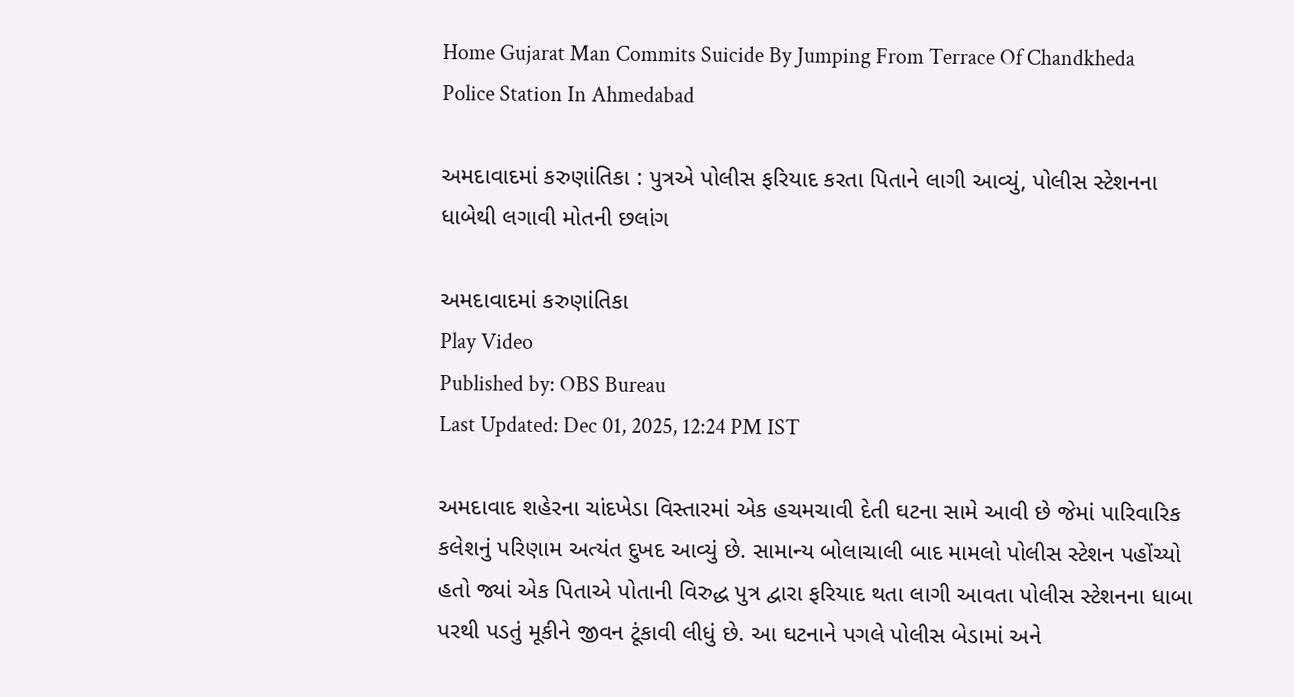Home Gujarat Man Commits Suicide By Jumping From Terrace Of Chandkheda Police Station In Ahmedabad

અમદાવાદમાં કરુણાંતિકા : પુત્રએ પોલીસ ફરિયાદ કરતા પિતાને લાગી આવ્યું, પોલીસ સ્ટેશનના ધાબેથી લગાવી મોતની છલાંગ

અમદાવાદમાં કરુણાંતિકા
Play Video
Published by: OBS Bureau
Last Updated: Dec 01, 2025, 12:24 PM IST

અમદાવાદ શહેરના ચાંદખેડા વિસ્તારમાં એક હચમચાવી દેતી ઘટના સામે આવી છે જેમાં પારિવારિક કલેશનું પરિણામ અત્યંત દુખદ આવ્યું છે. સામાન્ય બોલાચાલી બાદ મામલો પોલીસ સ્ટેશન પહોંચ્યો હતો જ્યાં એક પિતાએ પોતાની વિરુદ્ધ પુત્ર દ્વારા ફરિયાદ થતા લાગી આવતા પોલીસ સ્ટેશનના ધાબા પરથી પડતું મૂકીને જીવન ટૂંકાવી લીધું છે. આ ઘટનાને પગલે પોલીસ બેડામાં અને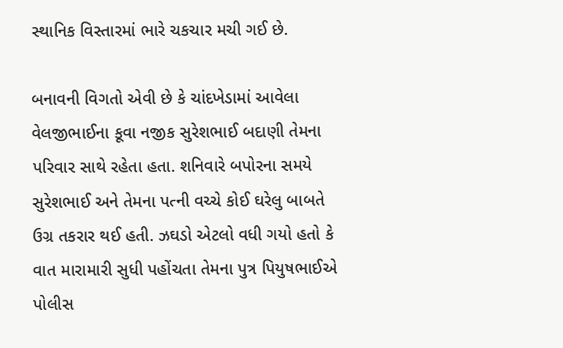સ્થાનિક વિસ્તારમાં ભારે ચકચાર મચી ગઈ છે.

બનાવની વિગતો એવી છે કે ચાંદખેડામાં આવેલા વેલજીભાઈના કૂવા નજીક સુરેશભાઈ બદાણી તેમના પરિવાર સાથે રહેતા હતા. શનિવારે બપોરના સમયે સુરેશભાઈ અને તેમના પત્ની વચ્ચે કોઈ ઘરેલુ બાબતે ઉગ્ર તકરાર થઈ હતી. ઝઘડો એટલો વધી ગયો હતો કે વાત મારામારી સુધી પહોંચતા તેમના પુત્ર પિયુષભાઈએ પોલીસ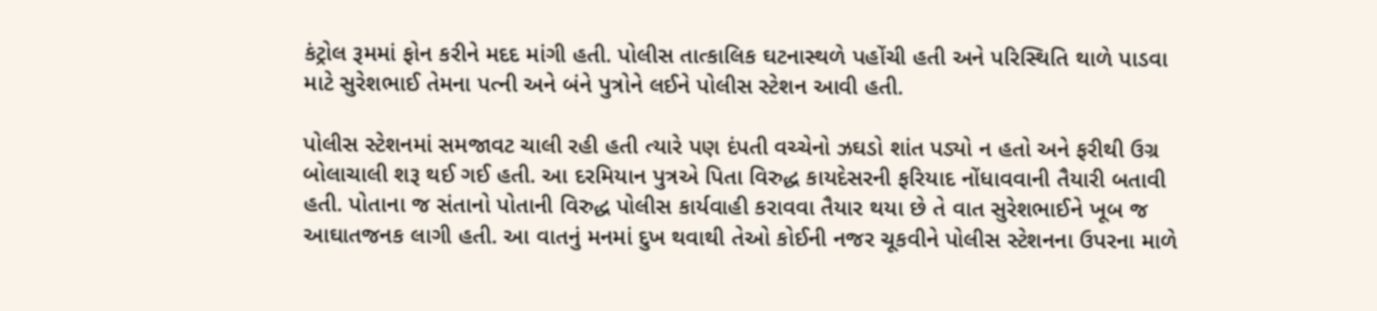કંટ્રોલ રૂમમાં ફોન કરીને મદદ માંગી હતી. પોલીસ તાત્કાલિક ઘટનાસ્થળે પહોંચી હતી અને પરિસ્થિતિ થાળે પાડવા માટે સુરેશભાઈ તેમના પત્ની અને બંને પુત્રોને લઈને પોલીસ સ્ટેશન આવી હતી.

પોલીસ સ્ટેશનમાં સમજાવટ ચાલી રહી હતી ત્યારે પણ દંપતી વચ્ચેનો ઝઘડો શાંત પડ્યો ન હતો અને ફરીથી ઉગ્ર બોલાચાલી શરૂ થઈ ગઈ હતી. આ દરમિયાન પુત્રએ પિતા વિરુદ્ધ કાયદેસરની ફરિયાદ નોંધાવવાની તૈયારી બતાવી હતી. પોતાના જ સંતાનો પોતાની વિરુદ્ધ પોલીસ કાર્યવાહી કરાવવા તૈયાર થયા છે તે વાત સુરેશભાઈને ખૂબ જ આઘાતજનક લાગી હતી. આ વાતનું મનમાં દુખ થવાથી તેઓ કોઈની નજર ચૂકવીને પોલીસ સ્ટેશનના ઉપરના માળે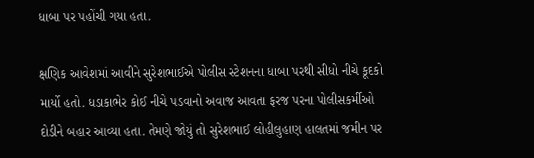ધાબા પર પહોંચી ગયા હતા.

ક્ષણિક આવેશમાં આવીને સુરેશભાઈએ પોલીસ સ્ટેશનના ધાબા પરથી સીધો નીચે કૂદકો માર્યો હતો. ધડાકાભેર કોઈ નીચે પડવાનો અવાજ આવતા ફરજ પરના પોલીસકર્મીઓ દોડીને બહાર આવ્યા હતા. તેમણે જોયું તો સુરેશભાઈ લોહીલુહાણ હાલતમાં જમીન પર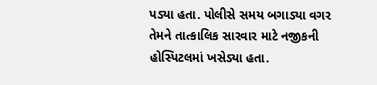પડ્યા હતા. પોલીસે સમય બગાડ્યા વગર તેમને તાત્કાલિક સારવાર માટે નજીકની હોસ્પિટલમાં ખસેડ્યા હતા.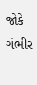જોકે ગંભીર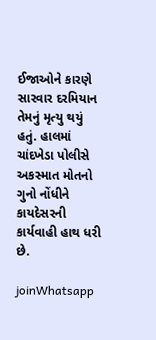ઈજાઓને કારણે સારવાર દરમિયાન તેમનું મૃત્યુ થયું હતું. હાલમાં ચાંદખેડા પોલીસે અકસ્માત મોતનો ગુનો નોંધીને કાયદેસરની કાર્યવાહી હાથ ધરી છે.

joinWhatsapp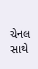ચેનલ સાથે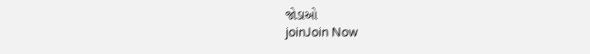જોડાઓ
joinJoin Now